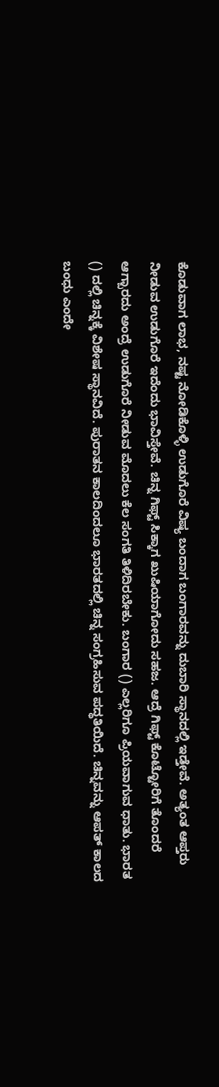ಕೊಡುವಾಗ ಲಾಭ, ನಷ್ಟ ನೋಡಿಕೊಳ್ಳಿ ಉಡುಗೊರೆ ವಿಷ್ಯ ಬಂದಾಗ ಬಂಗಾರವನ್ನು ದುಬಾರಿ ಸ್ಥಾನದಲ್ಲಿ ಇಡ್ತೇವೆ. ಅತ್ಯಂತ ಆಪ್ತರು ನೀಡುವ ಉಡುಗೊರೆ ಇದೆಂದು ಭಾವಿಸ್ತೇವೆ. ಚಿನ್ನ ಗಿಫ್ಟ್ ಸಿಕ್ಕಾಗ ಖುಷಿಯಾಗೋದು ಸಹಜ. ಆದ್ರೆ ಗಿಫ್ಟ್ ಕೊಟ್ಟೋರಿಗೆ ತೊಂದರೆ ಆಗ್ಬಾರದು ಅಂದ್ರೆ ಉಡುಗೊರೆ ನೀಡುವ ಮೊದಲು ಕೆಲ ಸಂಗತಿ ತಿಳಿದಿರಬೇಕು. ಬಂಗಾರ () ಎಲ್ಲರಿಗೂ ಪ್ರಿಯವಾಗುವ ಧಾತು. ಭಾರತ () ದಲ್ಲಿ ಚಿನ್ನಕ್ಕೆ ವಿಶೇಷ ಸ್ಥಾನವಿದೆ. ಪುರಾತನ ಕಾಲದಿಂದಲೂ ಭಾರತದಲ್ಲಿ ಚಿನ್ನ ಸಂಗ್ರಹಿಸುವ ಪದ್ಧತಿಯಿದೆ. ಚಿನ್ನವನ್ನು ಆಪತ್ ಕಾಲದ ಬಂಧು ಎಂದೇ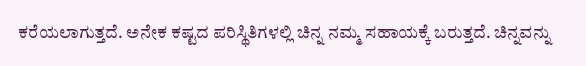ಕರೆಯಲಾಗುತ್ತದೆ. ಅನೇಕ ಕಷ್ಟದ ಪರಿಸ್ಥಿತಿಗಳಲ್ಲಿ ಚಿನ್ನ ನಮ್ಮ ಸಹಾಯಕ್ಕೆ ಬರುತ್ತದೆ. ಚಿನ್ನವನ್ನು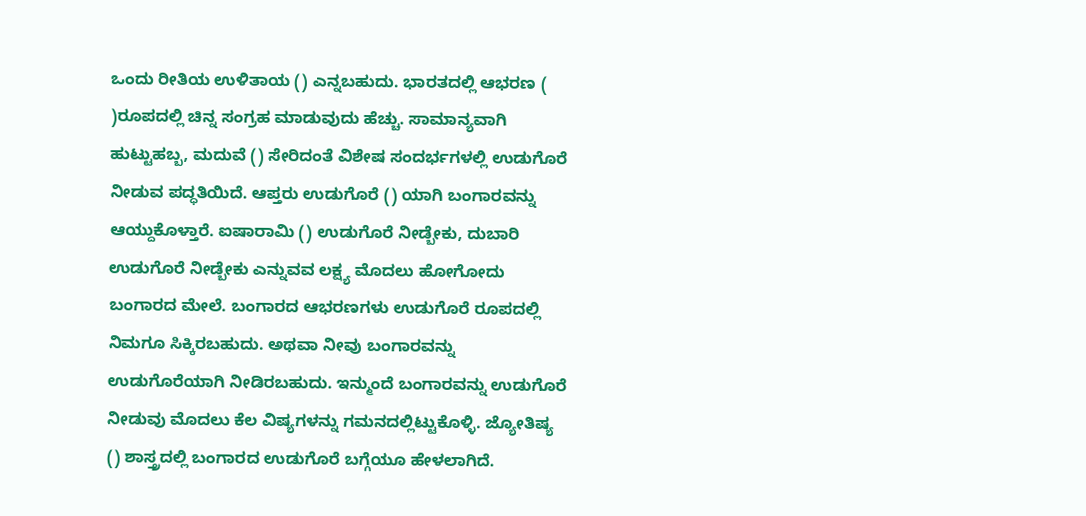ಒಂದು ರೀತಿಯ ಉಳಿತಾಯ () ಎನ್ನಬಹುದು. ಭಾರತದಲ್ಲಿ ಆಭರಣ ( )ರೂಪದಲ್ಲಿ ಚಿನ್ನ ಸಂಗ್ರಹ ಮಾಡುವುದು ಹೆಚ್ಚು. ಸಾಮಾನ್ಯವಾಗಿ ಹುಟ್ಟುಹಬ್ಬ, ಮದುವೆ () ಸೇರಿದಂತೆ ವಿಶೇಷ ಸಂದರ್ಭಗಳಲ್ಲಿ ಉಡುಗೊರೆ ನೀಡುವ ಪದ್ಧತಿಯಿದೆ. ಆಪ್ತರು ಉಡುಗೊರೆ () ಯಾಗಿ ಬಂಗಾರವನ್ನು ಆಯ್ದುಕೊಳ್ತಾರೆ. ಐಷಾರಾಮಿ () ಉಡುಗೊರೆ ನೀಡ್ಬೇಕು, ದುಬಾರಿ ಉಡುಗೊರೆ ನೀಡ್ಬೇಕು ಎನ್ನುವವ ಲಕ್ಷ್ಯ ಮೊದಲು ಹೋಗೋದು ಬಂಗಾರದ ಮೇಲೆ. ಬಂಗಾರದ ಆಭರಣಗಳು ಉಡುಗೊರೆ ರೂಪದಲ್ಲಿ ನಿಮಗೂ ಸಿಕ್ಕಿರಬಹುದು. ಅಥವಾ ನೀವು ಬಂಗಾರವನ್ನು ಉಡುಗೊರೆಯಾಗಿ ನೀಡಿರಬಹುದು. ಇನ್ಮುಂದೆ ಬಂಗಾರವನ್ನು ಉಡುಗೊರೆ ನೀಡುವು ಮೊದಲು ಕೆಲ ವಿಷ್ಯಗಳನ್ನು ಗಮನದಲ್ಲಿಟ್ಟುಕೊಳ್ಳಿ. ಜ್ಯೋತಿಷ್ಯ () ಶಾಸ್ತ್ರದಲ್ಲಿ ಬಂಗಾರದ ಉಡುಗೊರೆ ಬಗ್ಗೆಯೂ ಹೇಳಲಾಗಿದೆ.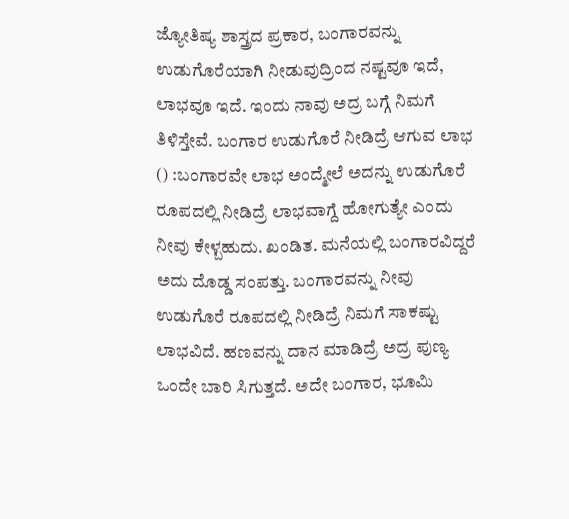ಜ್ಯೋತಿಷ್ಯ ಶಾಸ್ತ್ರದ ಪ್ರಕಾರ, ಬಂಗಾರವನ್ನು ಉಡುಗೊರೆಯಾಗಿ ನೀಡುವುದ್ರಿಂದ ನಷ್ಟವೂ ಇದೆ, ಲಾಭವೂ ಇದೆ. ಇಂದು ನಾವು ಅದ್ರ ಬಗ್ಗೆ ನಿಮಗೆ ತಿಳಿಸ್ತೇವೆ. ಬಂಗಾರ ಉಡುಗೊರೆ ನೀಡಿದ್ರೆ ಆಗುವ ಲಾಭ () :ಬಂಗಾರವೇ ಲಾಭ ಅಂದ್ಮೇಲೆ ಅದನ್ನು ಉಡುಗೊರೆ ರೂಪದಲ್ಲಿ ನೀಡಿದ್ರೆ ಲಾಭವಾಗ್ದೆ ಹೋಗುತ್ಯೇ ಎಂದು ನೀವು ಕೇಳ್ಬಹುದು. ಖಂಡಿತ. ಮನೆಯಲ್ಲಿ ಬಂಗಾರವಿದ್ದರೆ ಅದು ದೊಡ್ಡ ಸಂಪತ್ತು. ಬಂಗಾರವನ್ನು ನೀವು ಉಡುಗೊರೆ ರೂಪದಲ್ಲಿ ನೀಡಿದ್ರೆ ನಿಮಗೆ ಸಾಕಷ್ಟು ಲಾಭವಿದೆ. ಹಣವನ್ನು ದಾನ ಮಾಡಿದ್ರೆ ಅದ್ರ ಪುಣ್ಯ ಒಂದೇ ಬಾರಿ ಸಿಗುತ್ತದೆ. ಅದೇ ಬಂಗಾರ, ಭೂಮಿ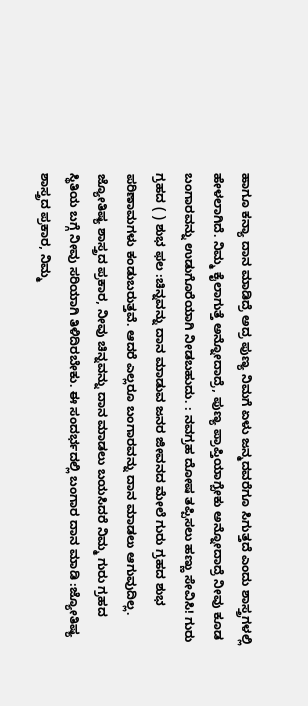ಹಾಗೂ ಕನ್ಯಾ ದಾನ ಮಾಡಿದ್ರೆ ಅದ್ರ ಪುಣ್ಯ ನಿಮಗೆ ಏಳು ಜನ್ಮದವರೆಗೂ ಸಿಗುತ್ತದೆ ಎಂದು ಶಾಸ್ತ್ರಗಳಲ್ಲಿ ಹೇಳಲಾಗಿದೆ. ನಿಮ್ಮ ಕೈಲಾಗುತ್ತೆ ಅನ್ನೋದಾದ್ರೆ, ಪುಣ್ಯ ಪ್ರಾಪ್ತಿಯಾಗ್ಬೇಕು ಅನ್ನೋದಾದ್ರೆ ನೀವು ಕೂಡ ಬಂಗಾರವನ್ನು ಉಡುಗೊರೆಯಾಗಿ ನೀಡಬಹುದು. : ನವಗ್ರಹ ದೋಷ ತಪ್ಪಿಸಲು ಹಣ್ಣು ಸೇವಿಸಿ! ಗುರು ಗ್ರಹದ ( ) ಶುಭ ಫಲ :ಚಿನ್ನವನ್ನು ದಾನ ಮಾಡುವ ಜನರ ಜೀವನದ ಮೇಲೆ ಗುರು ಗ್ರಹದ ಶುಭ ಪರಿಣಾಮಗಳು ಕಂಡುಬರುತ್ತವೆ. ಆದರೆ ಎಲ್ಲರೂ ಬಂಗಾರವನ್ನು ದಾನ ಮಾಡಲು ಆಗುವುದಿಲ್ಲ. ಜ್ಯೋತಿಷ್ಯ ಶಾಸ್ತ್ರದ ಪ್ರಕಾರ, ನೀವು ಚಿನ್ನವನ್ನು ದಾನ ಮಾಡಲು ಬಯಸಿದರೆ ನಿಮ್ಮ ಗುರು ಗ್ರಹದ ಸ್ಥಿತಿಯ ಬಗ್ಗೆ ನೀವು ಸರಿಯಾಗಿ ತಿಳಿದಿರಬೇಕು. ಈ ಸಂದರ್ಭದಲ್ಲಿ ಬಂಗಾರ ದಾನ ಮಾಡಿ :ಜ್ಯೋತಿಷ್ಯ ಶಾಸ್ತ್ರದ ಪ್ರಕಾರ, ನಿಮ್ಮ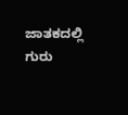ಜಾತಕದಲ್ಲಿ ಗುರು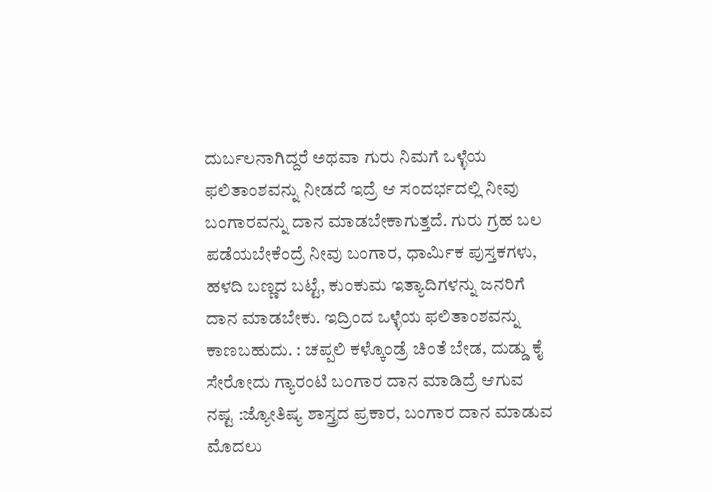ದುರ್ಬಲನಾಗಿದ್ದರೆ ಅಥವಾ ಗುರು ನಿಮಗೆ ಒಳ್ಳೆಯ ಫಲಿತಾಂಶವನ್ನು ನೀಡದೆ ಇದ್ರೆ ಆ ಸಂದರ್ಭದಲ್ಲಿ ನೀವು ಬಂಗಾರವನ್ನು ದಾನ ಮಾಡಬೇಕಾಗುತ್ತದೆ. ಗುರು ಗ್ರಹ ಬಲ ಪಡೆಯಬೇಕೆಂದ್ರೆ ನೀವು ಬಂಗಾರ, ಧಾರ್ಮಿಕ ಪುಸ್ತಕಗಳು, ಹಳದಿ ಬಣ್ಣದ ಬಟ್ಟೆ, ಕುಂಕುಮ ಇತ್ಯಾದಿಗಳನ್ನು ಜನರಿಗೆ ದಾನ ಮಾಡಬೇಕು. ಇದ್ರಿಂದ ಒಳ್ಳೆಯ ಫಲಿತಾಂಶವನ್ನು ಕಾಣಬಹುದು. : ಚಪ್ಪಲಿ ಕಳ್ಕೊಂಡ್ರೆ ಚಿಂತೆ ಬೇಡ, ದುಡ್ಡು ಕೈ ಸೇರೋದು ಗ್ಯಾರಂಟಿ ಬಂಗಾರ ದಾನ ಮಾಡಿದ್ರೆ ಆಗುವ ನಷ್ಟ :ಜ್ಯೋತಿಷ್ಯ ಶಾಸ್ತ್ರದ ಪ್ರಕಾರ, ಬಂಗಾರ ದಾನ ಮಾಡುವ ಮೊದಲು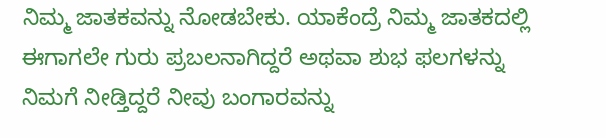ನಿಮ್ಮ ಜಾತಕವನ್ನು ನೋಡಬೇಕು. ಯಾಕೆಂದ್ರೆ ನಿಮ್ಮ ಜಾತಕದಲ್ಲಿ ಈಗಾಗಲೇ ಗುರು ಪ್ರಬಲನಾಗಿದ್ದರೆ ಅಥವಾ ಶುಭ ಫಲಗಳನ್ನು ನಿಮಗೆ ನೀಡ್ತಿದ್ದರೆ ನೀವು ಬಂಗಾರವನ್ನು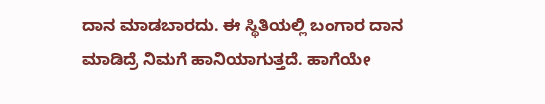ದಾನ ಮಾಡಬಾರದು. ಈ ಸ್ಥಿತಿಯಲ್ಲಿ ಬಂಗಾರ ದಾನ ಮಾಡಿದ್ರೆ ನಿಮಗೆ ಹಾನಿಯಾಗುತ್ತದೆ. ಹಾಗೆಯೇ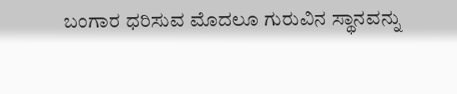ಬಂಗಾರ ಧರಿಸುವ ಮೊದಲೂ ಗುರುವಿನ ಸ್ಥಾನವನ್ನು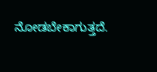ನೋಡಬೇಕಾಗುತ್ತದೆ.